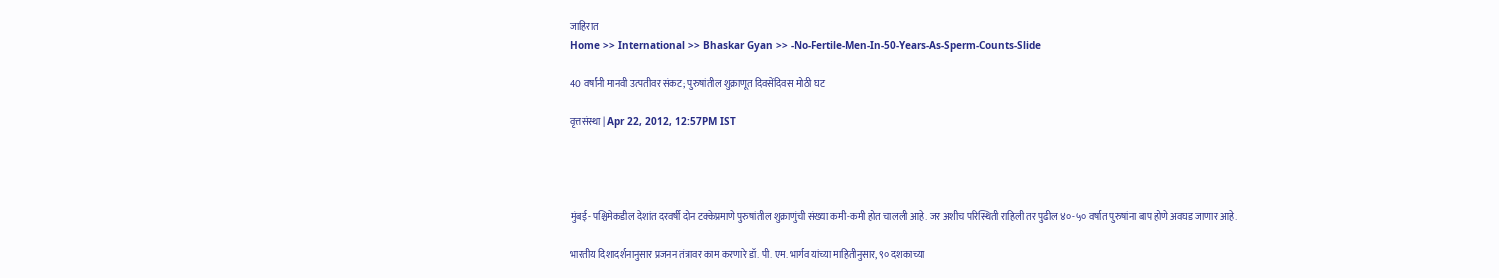जाहिरात
Home >> International >> Bhaskar Gyan >> -No-Fertile-Men-In-50-Years-As-Sperm-Counts-Slide

40 वर्षांनी मानवी उत्पतीवर संकट; पुरुषांतील शुक्राणूत दिवसेंदिवस मोठी घट

वृत्तसंस्था | Apr 22, 2012, 12:57PM IST




मुंबई- पश्चिमेकडील देशांत दरवर्षी दोन टक्केप्रमाणे पुरुषांतील शुक्राणुंची संख्या कमी-कमी होत चालली आहे. जर अशीच परिस्थिती राहिली तर पुढील ४०-५० वर्षात पुरुषांना बाप होणे अवघड जाणार आहे.

भारतीय दिशादर्शनानुसार प्रजनन तंत्रावर काम करणारे डॉ. पी. एम. भार्गव यांच्या माहितीनुसार, ९० दशकाच्या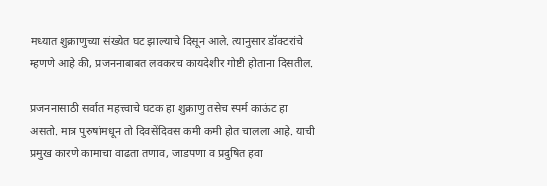मध्यात शुक्राणुच्या संख्येत घट झाल्याचे दिसून आले. त्यानुसार डॉक्टरांचे म्हणणे आहे की, प्रजननाबाबत लवकरच कायदेशीर गोष्टी होताना दिसतील.

प्रजननासाठी सर्वात महत्त्वाचे घटक हा शुक्राणु तसेच स्पर्म काऊंट हा असतो. मात्र पुरुषांमधून तो दिवसेंदिवस कमी कमी होत चालला आहे. याची प्रमुख कारणे कामाचा वाढता तणाव, जाडपणा व प्रदुषित हवा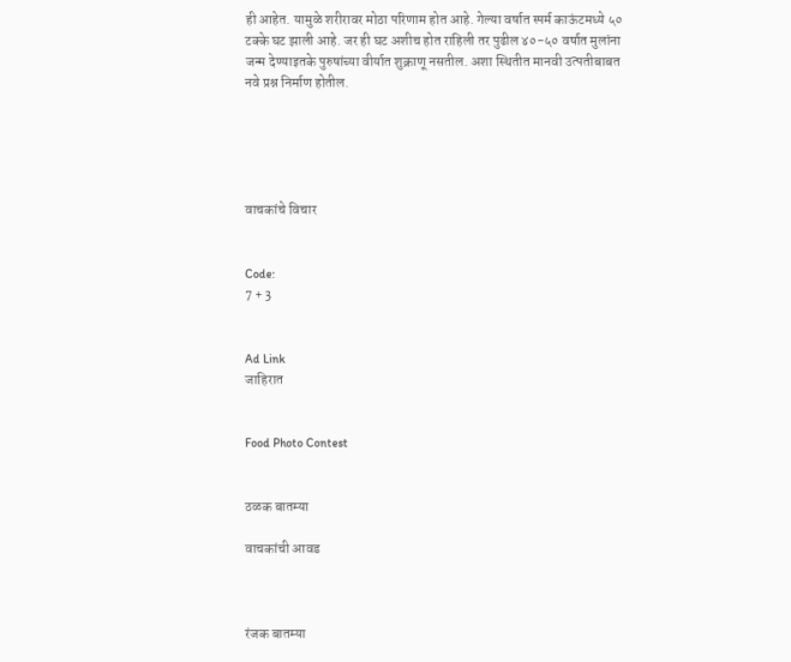ही आहेत. यामुळे शरीरावर मोठा परिणाम होत आहे. गेल्या वर्षात स्पर्म काऊंटमध्ये ५० टक्के घट झाली आहे. जर ही घट अशीच होत राहिली तर पुढील ४०-५० वर्षात मुलांना जन्म देण्याइतके पुरुषांच्या वीर्यात शुक्राणू नसतील. अशा स्थितीत मानवी उत्पतीबाबत नवे प्रश्न निर्माण होतील.





वाचकांचे विचार


Code:
7 + 3


Ad Link
जाहिरात


Food Photo Contest


ठळक बातम्या

वाचकांची आवड



रंजक बातम्या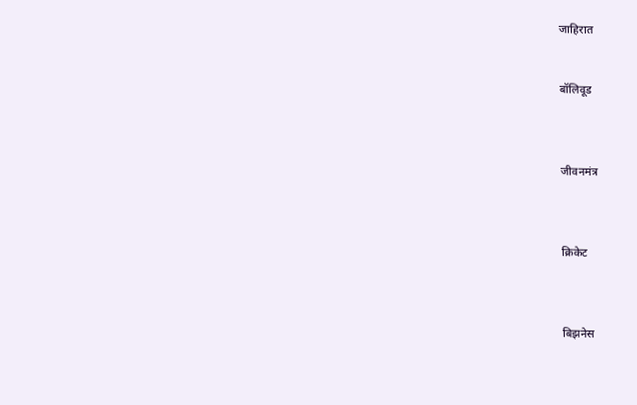जाहिरात


बॉलिवूड



जीवनमंत्र



क्रिकेट



बिझनेस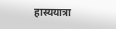हास्ययात्रा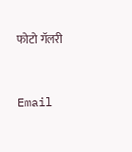फोटो गॅलरी


Email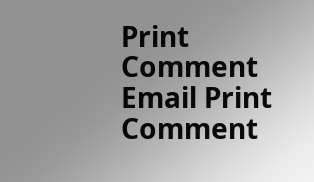Print Comment
Email Print Comment